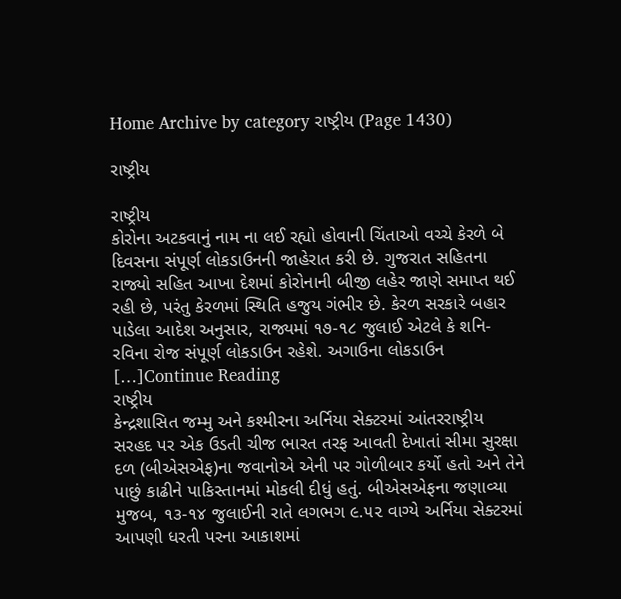Home Archive by category રાષ્ટ્રીય (Page 1430)

રાષ્ટ્રીય

રાષ્ટ્રીય
કોરોના અટકવાનું નામ ના લઈ રહ્યો હોવાની ચિંતાઓ વચ્ચે કેરળે બે દિવસના સંપૂર્ણ લોકડાઉનની જાહેરાત કરી છે. ગુજરાત સહિતના રાજ્યો સહિત આખા દેશમાં કોરોનાની બીજી લહેર જાણે સમાપ્ત થઈ રહી છે, પરંતુ કેરળમાં સ્થિતિ હજુય ગંભીર છે. કેરળ સરકારે બહાર પાડેલા આદેશ અનુસાર, રાજ્યમાં ૧૭-૧૮ જુલાઈ એટલે કે શનિ-રવિના રોજ સંપૂર્ણ લોકડાઉન રહેશે. અગાઉના લોકડાઉન […]Continue Reading
રાષ્ટ્રીય
કેન્દ્રશાસિત જમ્મુ અને કશ્મીરના અર્નિયા સેક્ટરમાં આંતરરાષ્ટ્રીય સરહદ પર એક ઉડતી ચીજ ભારત તરફ આવતી દેખાતાં સીમા સુરક્ષા દળ (બીએસએફ)ના જવાનોએ એની પર ગોળીબાર કર્યો હતો અને તેને પાછું કાઢીને પાકિસ્તાનમાં મોકલી દીધું હતું. બીએસએફના જણાવ્યા મુજબ, ૧૩-૧૪ જુલાઈની રાતે લગભગ ૯.૫૨ વાગ્યે અર્નિયા સેક્ટરમાં આપણી ધરતી પરના આકાશમાં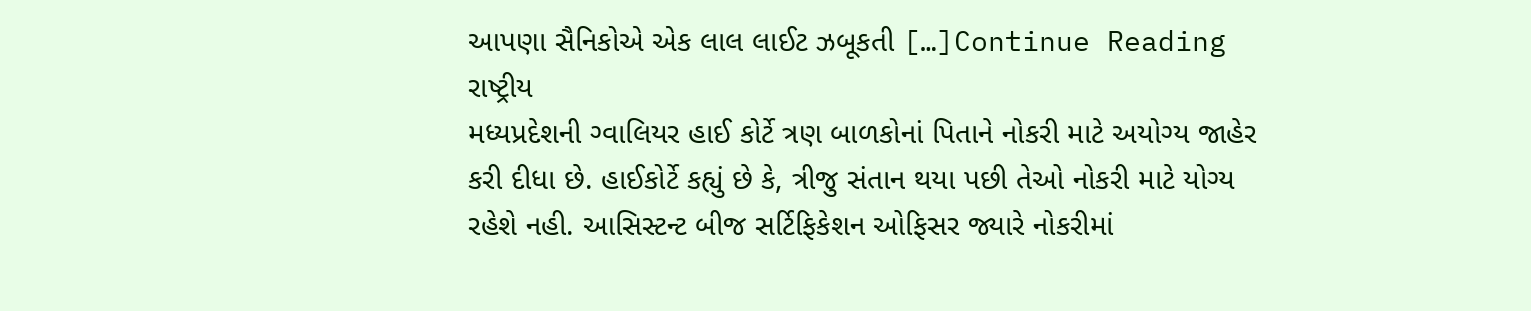આપણા સૈનિકોએ એક લાલ લાઈટ ઝબૂકતી […]Continue Reading
રાષ્ટ્રીય
મધ્યપ્રદેશની ગ્વાલિયર હાઈ કોર્ટે ત્રણ બાળકોનાં પિતાને નોકરી માટે અયોગ્ય જાહેર કરી દીધા છે. હાઈકોર્ટે કહ્યું છે કે, ત્રીજુ સંતાન થયા પછી તેઓ નોકરી માટે યોગ્ય રહેશે નહી. આસિસ્ટન્ટ બીજ સર્ટિફિકેશન ઓફિસર જ્યારે નોકરીમાં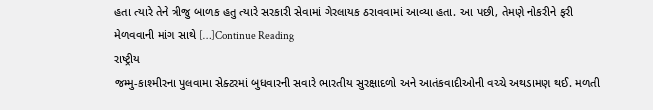હતા ત્યારે તેને ત્રીજુ બાળક હતુ ત્યારે સરકારી સેવામાં ગેરલાયક ઠરાવવામાં આવ્યા હતા. આ પછી, તેમણે નોકરીને ફરી મેળવવાની માંગ સાથે […]Continue Reading
રાષ્ટ્રીય
જમ્મુ-કાશ્મીરના પુલવામા સેક્ટરમાં બુધવારની સવારે ભારતીય સુરક્ષાદળો અને આતંકવાદીઓની વચ્ચે અથડામણ થઈ. મળતી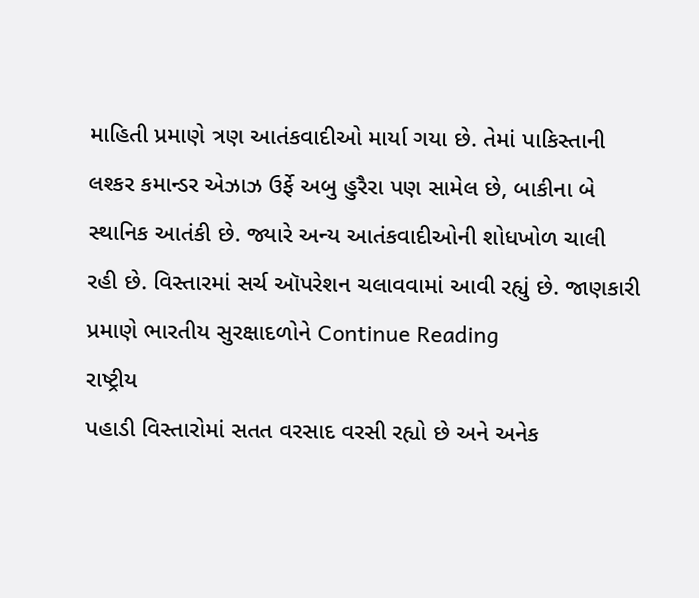માહિતી પ્રમાણે ત્રણ આતંકવાદીઓ માર્યા ગયા છે. તેમાં પાકિસ્તાની લશ્કર કમાન્ડર એઝાઝ ઉર્ફે અબુ હુરૈરા પણ સામેલ છે, બાકીના બે સ્થાનિક આતંકી છે. જ્યારે અન્ય આતંકવાદીઓની શોધખોળ ચાલી રહી છે. વિસ્તારમાં સર્ચ ઑપરેશન ચલાવવામાં આવી રહ્યું છે. જાણકારી પ્રમાણે ભારતીય સુરક્ષાદળોને Continue Reading
રાષ્ટ્રીય
પહાડી વિસ્તારોમાં સતત વરસાદ વરસી રહ્યો છે અને અનેક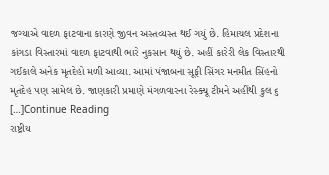જગ્યાએ વાદળ ફાટવાના કારણે જીવન અસ્તવ્યસ્ત થઈ ગયું છે. હિમાચલ પ્રદેશના કાંગડા વિસ્તારમાં વાદળ ફાટવાથી ભારે નુકસાન થયું છે. અહીં કારેરી લેક વિસ્તારથી ગઈકાલે અનેક મૃતદેહો મળી આવ્યા. આમાં પંજાબના સૂફી સિંગર મનમીત સિંહનો મૃતદેહ પણ સામેલ છે. જાણકારી પ્રમાણે મંગળવારના રેસ્ક્યૂ ટીમને અહીંથી કુલ ૬ […]Continue Reading
રાષ્ટ્રીય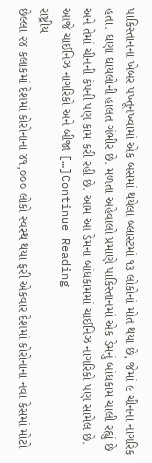પાકિસ્તાનના ખેબર પખ્તૂનખ્વામાં એક બસમાં થયેલા બ્લાસ્ટમાં ૧૩ લોકોનાં મોત થયા છે, જેમાં ૯ ચીનના નાગરિક હતા. ઘણા ઘાયલોની હાલત ગંભીર છે. મળતા અહેવાલો પ્રમાણે પાકિસ્તાનમાં એક ડેમનું બાંધકામ ચાલી રહ્યું છે અને તેમાં ચીનની કંપની પણ કામ કરી રહી છે. આમ આ ડેમના બાંધકામમાં ચાઈનિઝ નાગરિકો પણ સામેલ છે. આજે ચાઈનિઝ નાગરિકો અને બીજા […]Continue Reading
રાષ્ટ્રીય
છેલ્લા ૨૪ કલાકમાં દેશમાં કોરોનાના ૪૧,૦૦૦ લોકો સ્વસ્થ થયા ફરી એકવાર દેશમાં કોરોનાના નવા કેસમાં મોટો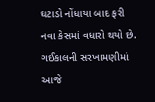ઘટાડો નોંધાયા બાદ ફરી નવા કેસમાં વધારો થયો છે. ગઈકાલની સરખામણીમાં આજે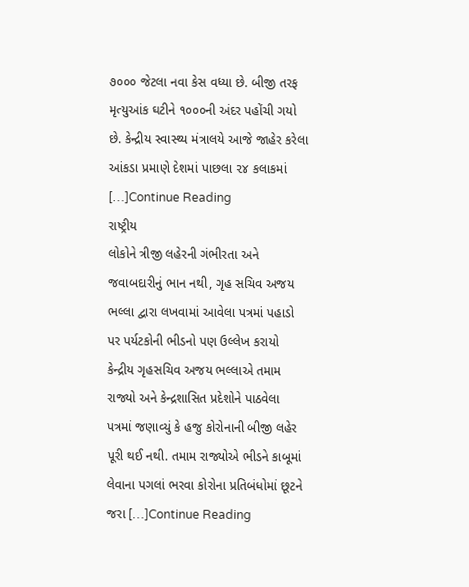૭૦૦૦ જેટલા નવા કેસ વધ્યા છે. બીજી તરફ મૃત્યુઆંક ઘટીને ૧૦૦૦ની અંદર પહોંચી ગયો છે. કેન્દ્રીય સ્વાસ્થ્ય મંત્રાલયે આજે જાહેર કરેલા આંકડા પ્રમાણે દેશમાં પાછલા ૨૪ કલાકમાં […]Continue Reading
રાષ્ટ્રીય
લોકોને ત્રીજી લહેરની ગંભીરતા અને જવાબદારીનું ભાન નથી, ગૃહ સચિવ અજય ભલ્લા દ્વારા લખવામાં આવેલા પત્રમાં પહાડો પર પર્યટકોની ભીડનો પણ ઉલ્લેખ કરાયો કેન્દ્રીય ગૃહસચિવ અજય ભલ્લાએ તમામ રાજ્યો અને કેન્દ્રશાસિત પ્રદેશોને પાઠવેલા પત્રમાં જણાવ્યું કે હજુ કોરોનાની બીજી લહેર પૂરી થઈ નથી. તમામ રાજ્યોએ ભીડને કાબૂમાં લેવાના પગલાં ભરવા કોરોના પ્રતિબંધોમાં છૂટને જરા […]Continue Reading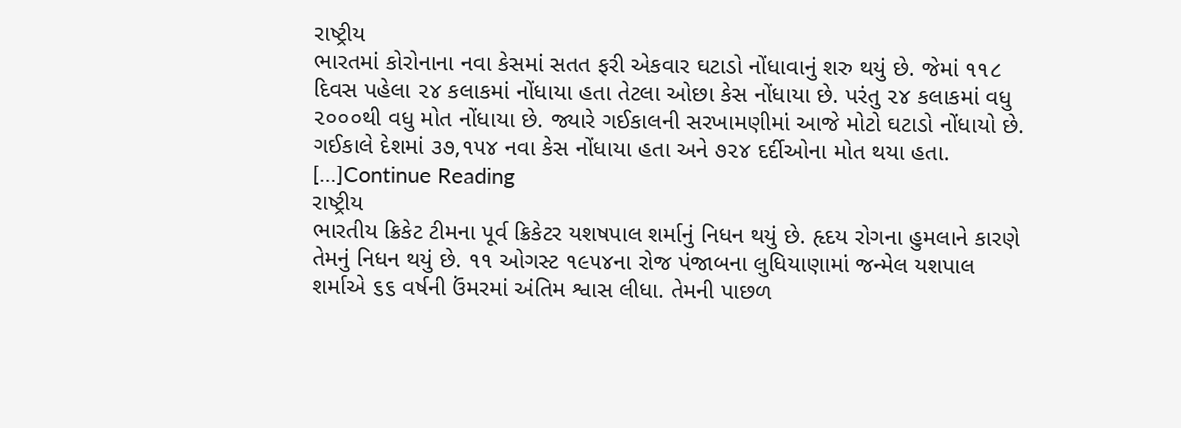રાષ્ટ્રીય
ભારતમાં કોરોનાના નવા કેસમાં સતત ફરી એકવાર ઘટાડો નોંધાવાનું શરુ થયું છે. જેમાં ૧૧૮ દિવસ પહેલા ૨૪ કલાકમાં નોંધાયા હતા તેટલા ઓછા કેસ નોંધાયા છે. પરંતુ ૨૪ કલાકમાં વધુ ૨૦૦૦થી વધુ મોત નોંધાયા છે. જ્યારે ગઈકાલની સરખામણીમાં આજે મોટો ઘટાડો નોંધાયો છે. ગઈકાલે દેશમાં ૩૭,૧૫૪ નવા કેસ નોંધાયા હતા અને ૭૨૪ દર્દીઓના મોત થયા હતા. […]Continue Reading
રાષ્ટ્રીય
ભારતીય ક્રિકેટ ટીમના પૂર્વ ક્રિકેટર યશષપાલ શર્માનું નિધન થયું છે. હૃદય રોગના હુમલાને કારણે તેમનું નિધન થયું છે. ૧૧ ઓગસ્ટ ૧૯૫૪ના રોજ પંજાબના લુધિયાણામાં જન્મેલ યશપાલ શર્માએ ૬૬ વર્ષની ઉંમરમાં અંતિમ શ્વાસ લીધા. તેમની પાછળ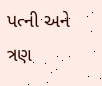પત્ની અને ત્રણ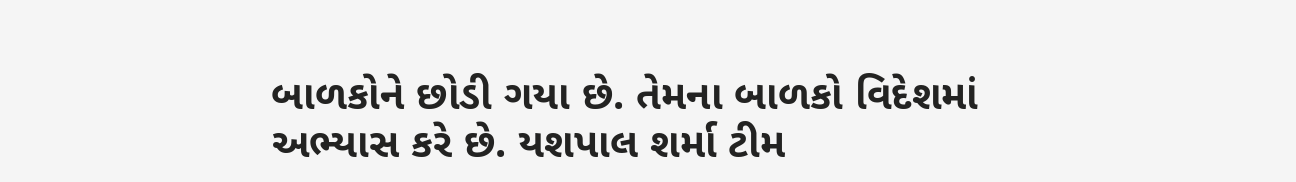બાળકોને છોડી ગયા છે. તેમના બાળકો વિદેશમાં અભ્યાસ કરે છે. યશપાલ શર્મા ટીમ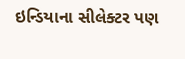ઇન્ડિયાના સીલેક્ટર પણ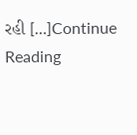રહી […]Continue Reading